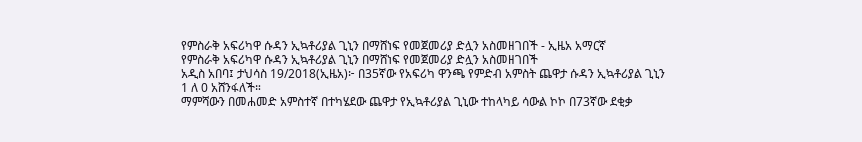የምስራቅ አፍሪካዋ ሱዳን ኢኳቶሪያል ጊኒን በማሸነፍ የመጀመሪያ ድሏን አስመዘገበች - ኢዜአ አማርኛ
የምስራቅ አፍሪካዋ ሱዳን ኢኳቶሪያል ጊኒን በማሸነፍ የመጀመሪያ ድሏን አስመዘገበች
አዲስ አበባ፤ ታህሳስ 19/2018(ኢዜአ)፦ በ35ኛው የአፍሪካ ዋንጫ የምድብ አምስት ጨዋታ ሱዳን ኢኳቶሪያል ጊኒን 1 ለ 0 አሸንፋለች።
ማምሻውን በመሐመድ አምስተኛ በተካሄደው ጨዋታ የኢኳቶሪያል ጊኒው ተከላካይ ሳውል ኮኮ በ73ኛው ደቂቃ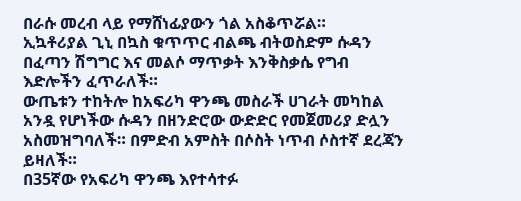በራሱ መረብ ላይ የማሸነፊያውን ጎል አስቆጥሯል።
ኢኳቶሪያል ጊኒ በኳስ ቁጥጥር ብልጫ ብትወስድም ሱዳን በፈጣን ሽግግር እና መልሶ ማጥቃት እንቅስቃሴ የግብ እድሎችን ፈጥራለች።
ውጤቱን ተከትሎ ከአፍሪካ ዋንጫ መስራች ሀገራት መካከል አንዷ የሆነችው ሱዳን በዘንድሮው ውድድር የመጀመሪያ ድሏን አስመዝግባለች። በምድብ አምስት በሶስት ነጥብ ሶስተኛ ደረጃን ይዛለች።
በ35ኛው የአፍሪካ ዋንጫ እየተሳተፉ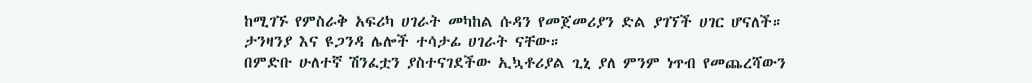ከሚገኙ የምስራቅ አፍሪካ ሀገራት መካከል ሱዳን የመጀመሪያን ድል ያገኘች ሀገር ሆናለች።
ታንዛንያ እና ዩጋንዳ ሌሎች ተሳታፊ ሀገራት ናቸው።
በምድቡ ሁለተኛ ሽንፈቷን ያስተናገደችው ኢኳቶሪያል ጊኒ ያለ ምንም ነጥብ የመጨረሻውን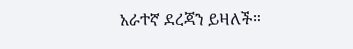አራተኛ ደረጃን ይዛለች።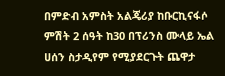በምድብ አምስት አልጄሪያ ከቡርኪናፋሶ ምሽት 2 ሰዓት ከ30 በፕሪንስ ሙላይ ኤል ሀሰን ስታዲየም የሚያደርጉት ጨዋታ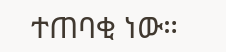ተጠባቂ ነው።